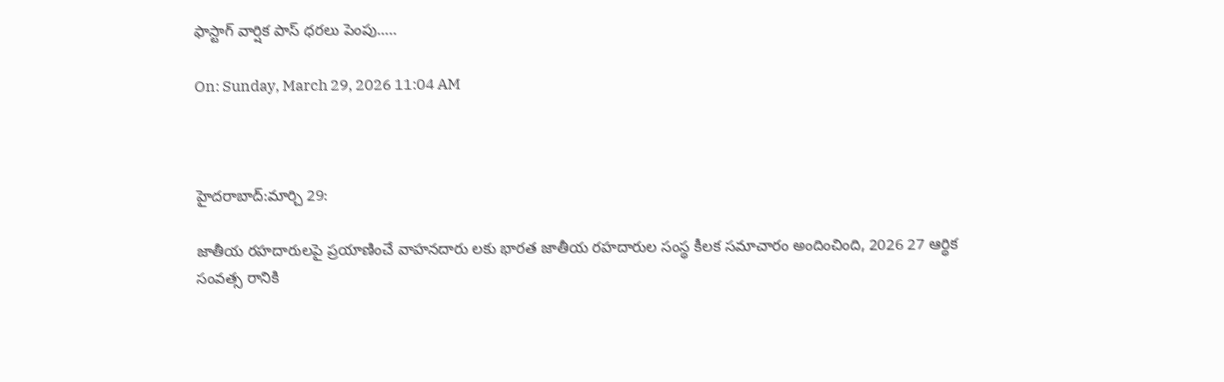ఫాస్టాగ్ వార్షిక పాస్ ధరలు పెంపు…..

On: Sunday, March 29, 2026 11:04 AM



హైదరాబాద్:మార్చి 29:

జాతీయ రహదారులపై ప్రయాణించే వాహనదారు లకు భారత జాతీయ రహదారుల సంస్థ కీలక సమాచారం అందించింది, 2026 27 ఆర్థిక సంవత్స రానికి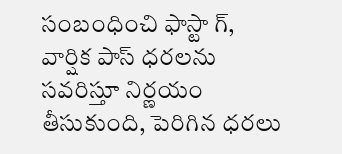సంబంధించి ఫాస్టా గ్, వార్షిక పాస్ ధరలను సవరిస్తూ నిర్ణయం తీసుకుంది, పెరిగిన ధరలు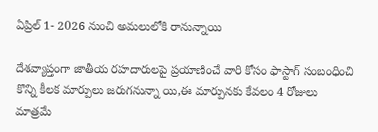ఏప్రిల్ 1- 2026 నుంచి అమలులోకి రానున్నాయి

దేశవ్యాప్తంగా జాతీయ రహదారులపై ప్రయాణించే వారి కోసం ఫాస్టాగ్ సంబంధించి కొన్ని కీలక మార్పులు జరుగనున్నా యి,ఈ మార్పునకు కేవలం 4 రోజులు మాత్రమే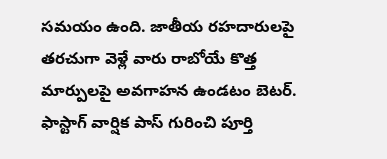సమయం ఉంది. జాతీయ రహదారులపై తరచుగా వెళ్లే వారు రాబోయే కొత్త మార్పులపై అవగాహన ఉండటం బెటర్. ఫాస్టాగ్ వార్షిక పాస్ గురించి పూర్తి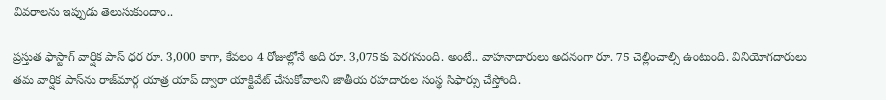వివరాలను ఇప్పుడు తెలుసుకుందాం..

ప్రస్తుత ఫాస్టాగ్ వార్షిక పాస్ ధర రూ. 3,000 కాగా, కేవలం 4 రోజుల్లోనే అది రూ. 3,075కు పెరగనుంది. అంటే.. వాహనాదారులు అదనంగా రూ. 75 చెల్లించాల్సి ఉంటుంది. వినియోగదారులు తమ వార్షిక పాస్‌ను రాజ్‌మార్గ యాత్ర యాప్ ద్వారా యాక్టివేట్ చేసుకోవాలని జాతీయ రహదారుల సంస్థ సిఫార్సు చేస్తోంది.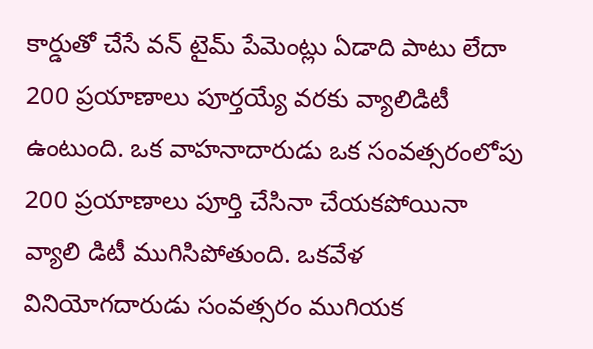కార్డుతో చేసే వన్ టైమ్ పేమెంట్లు ఏడాది పాటు లేదా 200 ప్రయాణాలు పూర్తయ్యే వరకు వ్యాలిడిటీ ఉంటుంది. ఒక వాహనాదారుడు ఒక సంవత్సరంలోపు 200 ప్రయాణాలు పూర్తి చేసినా చేయకపోయినా వ్యాలి డిటీ ముగిసిపోతుంది. ఒకవేళ వినియోగదారుడు సంవత్సరం ముగియక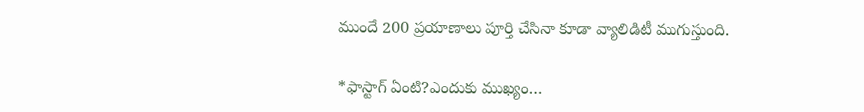ముందే 200 ప్రయాణాలు పూర్తి చేసినా కూడా వ్యాలిడిటీ ముగుస్తుంది.

*ఫాస్టాగ్ ఏంటి?ఎందుకు ముఖ్యం…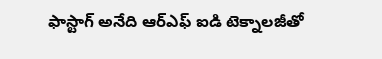ఫాస్టాగ్ అనేది ఆర్ఎఫ్ ఐడి టెక్నాలజీతో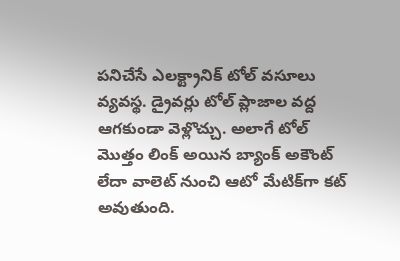పనిచేసే ఎలక్ట్రానిక్ టోల్ వసూలు వ్యవస్థ. డ్రైవర్లు టోల్ ప్లాజాల వద్ద ఆగకుండా వెళ్లొచ్చు. అలాగే టోల్ మొత్తం లింక్ అయిన బ్యాంక్ అకౌంట్ లేదా వాలెట్ నుంచి ఆటో మేటిక్‌గా కట్ అవుతుంది.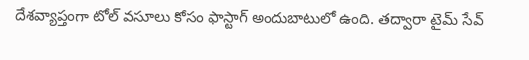దేశవ్యాప్తంగా టోల్ వసూలు కోసం ఫాస్టాగ్ అందుబాటులో ఉంది. తద్వారా టైమ్ సేవ్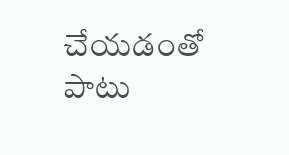చేయడంతో పాటు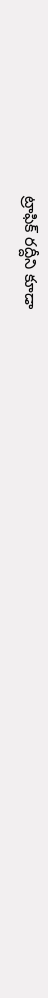ట్రాఫిక్ రద్దీని కూడా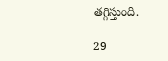తగ్గిస్తుంది.

29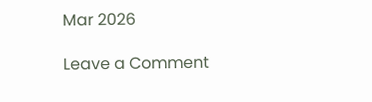Mar 2026

Leave a Comment